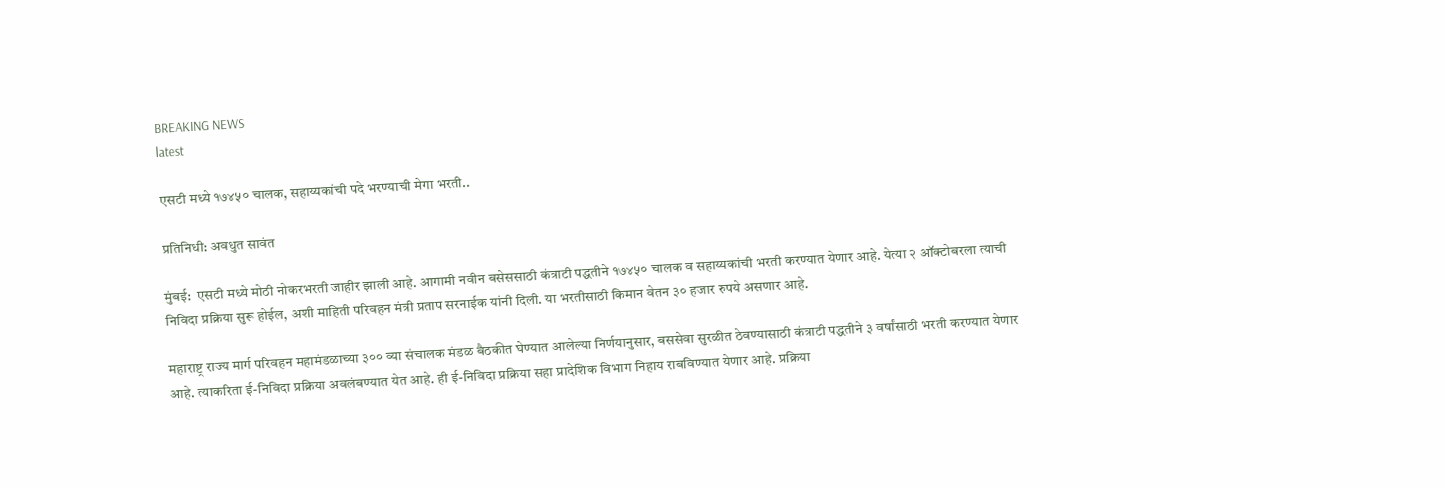BREAKING NEWS
latest

एसटी मध्ये १७४५० चालक, सहाय्यकांची पदे भरण्याची मेगा भरती..

प्रतिनिधी: अवधुत सावंत

मुंबई:  एसटी मध्ये मोठी नोकरभरती जाहीर झाली आहे. आगामी नवीन बसेससाठी कंत्राटी पद्धतीने १७४५० चालक व सहाय्यकांची भरती करण्यात येणार आहे. येत्या २ ऑक्टोबरला त्याची निविदा प्रक्रिया सुरू होईल, अशी माहिती परिवहन मंत्री प्रताप सरनाईक यांनी दिली. या भरतीसाठी किमान वेतन ३० हजार रुपये असणार आहे.

महाराष्ट्र राज्य मार्ग परिवहन महामंडळाच्या ३०० व्या संचालक मंडळ बैठकीत घेण्यात आलेल्या निर्णयानुसार, बससेवा सुरळीत ठेवण्यासाठी कंत्राटी पद्धतीने ३ वर्षांसाठी भरती करण्यात येणार आहे. त्याकरिता ई-निविदा प्रक्रिया अवलंबण्यात येत आहे. ही ई-निविदा प्रक्रिया सहा प्रादेशिक विभाग निहाय राबविण्यात येणार आहे. प्रक्रिया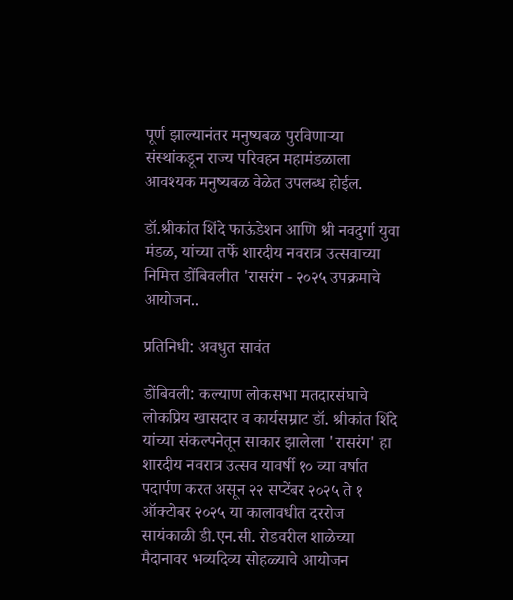पूर्ण झाल्यानंतर मनुष्यबळ पुरविणाऱ्या संस्थांकडून राज्य परिवहन महामंडळाला आवश्यक मनुष्यबळ वेळेत उपलब्ध होईल.

डॉ.श्रीकांत शिंदे फाऊंडेशन आणि श्री नवदुर्गा युवा मंडळ, यांच्या तर्फे शारदीय नवरात्र उत्सवाच्या निमित्त डोंबिवलीत 'रासरंग - २०२५ उपक्रमाचे आयोजन..

प्रतिनिधी: अवधुत सावंत

डोंबिवली: कल्याण लोकसभा मतदारसंघाचे लोकप्रिय खासदार व कार्यसम्राट डॉ. श्रीकांत शिंदे यांच्या संकल्पनेतून साकार झालेला 'रासरंग' हा शारदीय नवरात्र उत्सव यावर्षी १० व्या वर्षात पदार्पण करत असून २२ सप्टेंबर २०२५ ते १ ऑक्टोबर २०२५ या कालावधीत दररोज सायंकाळी डी.एन.सी. रोडवरील शाळेच्या मैदानावर भव्यदिव्य सोहळ्याचे आयोजन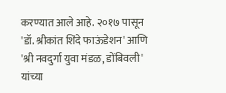करण्यात आले आहे. २०१७ पासून 'डॉ. श्रीकांत शिंदे फाऊंडेशन' आणि 'श्री नवदुर्गा युवा मंडळ, डोंबिवली' यांच्या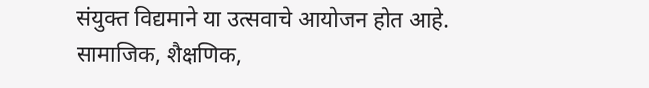संयुक्त विद्यमाने या उत्सवाचे आयोजन होत आहे. सामाजिक, शैक्षणिक,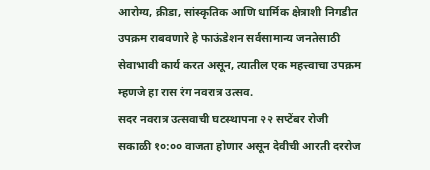आरोग्य, क्रीडा, सांस्कृतिक आणि धार्मिक क्षेत्राशी निगडीत उपक्रम राबवणारे हे फाऊंडेशन सर्वसामान्य जनतेसाठी सेवाभावी कार्य करत असून, त्यातील एक महत्त्वाचा उपक्रम म्हणजे हा रास रंग नवरात्र उत्सव.
सदर नवरात्र उत्सवाची घटस्थापना २२ सप्टेंबर रोजी सकाळी १०:०० वाजता होणार असून देवीची आरती दररोज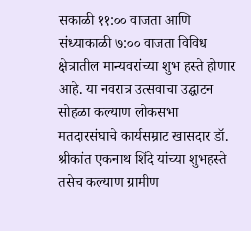सकाळी ११:०० वाजता आणि संध्याकाळी ७:०० वाजता विविध क्षेत्रातील मान्यवरांच्या शुभ हस्ते होणार आहे. या नवरात्र उत्सवाचा उद्घाटन सोहळा कल्याण लोकसभा मतदारसंघाचे कार्यसम्राट खासदार डॉ. श्रीकांत एकनाथ शिंदे यांच्या शुभहस्ते तसेच कल्याण ग्रामीण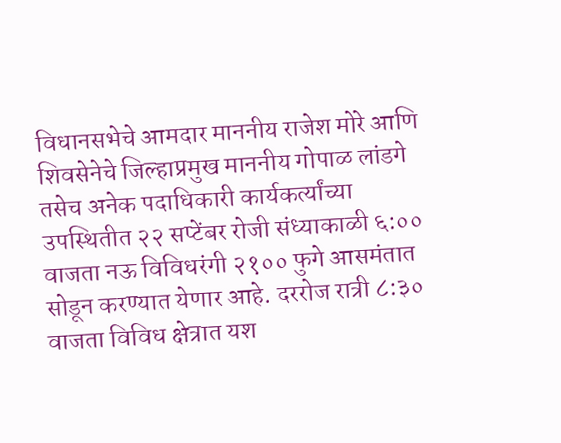विधानसभेचे आमदार माननीय राजेश मोरे आणि शिवसेनेचे जिल्हाप्रमुख माननीय गोपाळ लांडगे तसेच अनेक पदाधिकारी कार्यकर्त्यांच्या उपस्थितीत २२ सप्टेंबर रोजी संध्याकाळी ६:०० वाजता नऊ विविधरंगी २१०० फुगे आसमंतात सोडून करण्यात येणार आहे. दररोज रात्री ८:३० वाजता विविध क्षेत्रात यश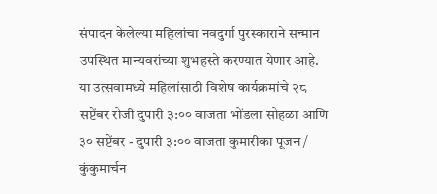संपादन केलेल्या महिलांचा नवदुर्गा पुरस्काराने सन्मान उपस्थित मान्यवरांच्या शुभहस्ते करण्यात येणार आहे. या उत्सवामध्ये महिलांसाठी विशेष कार्यक्रमांचे २८ सप्टेंबर रोजी दुपारी ३:०० वाजता भोंडला सोहळा आणि ३० सप्टेंबर - दुपारी ३:०० वाजता कुमारीका पूजन / कुंकुमार्चन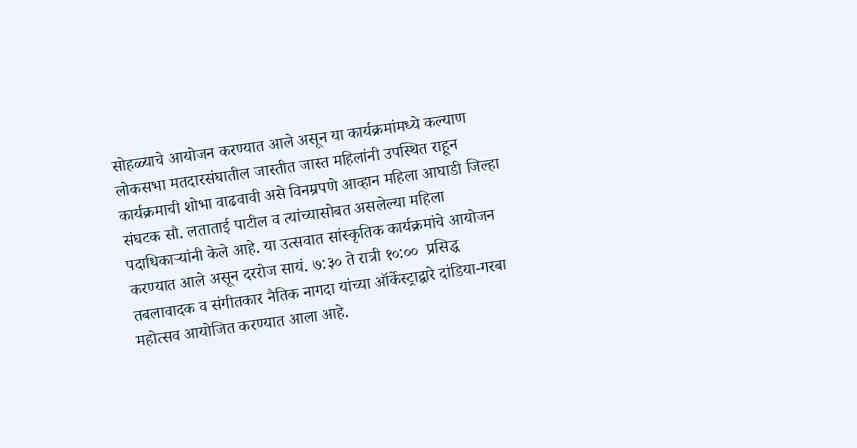सोहळ्याचे आयोजन करण्यात आले असून या कार्यक्रमांमध्ये कल्याण लोकसभा मतदारसंघातील जास्तीत जास्त महिलांनी उपस्थित राहून कार्यक्रमाची शोभा वाढवावी असे विनम्रपणे आव्हान महिला आघाडी जिल्हा संघटक सौ. लताताई पाटील व त्यांच्यासोबत असलेल्या महिला पदाधिकाऱ्यांनी केले आहे. या उत्सवात सांस्कृतिक कार्यक्रमांचे आयोजन करण्यात आले असून दररोज सायं. ७:३० ते रात्री १०:००  प्रसिद्ध तबलावादक व संगीतकार नैतिक नागदा यांच्या ऑर्केस्ट्राद्वारे दांडिया-गरबा महोत्सव आयोजित करण्यात आला आहे.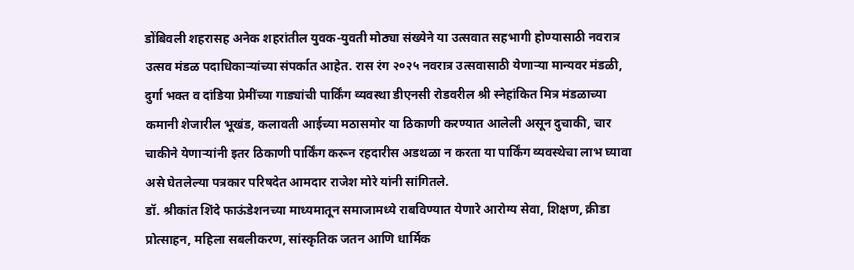डोंबिवली शहरासह अनेक शहरांतील युवक-युवती मोठ्या संख्येने या उत्सवात सहभागी होण्यासाठी नवरात्र उत्सव मंडळ पदाधिकाऱ्यांच्या संपर्कात आहेत. रास रंग २०२५ नवरात्र उत्सवासाठी येणाऱ्या मान्यवर मंडळी, दुर्गा भक्त व दांडिया प्रेमींच्या गाड्यांची पार्किंग व्यवस्था डीएनसी रोडवरील श्री स्नेहांकित मित्र मंडळाच्या कमानी शेजारील भूखंड, कलावती आईच्या मठासमोर या ठिकाणी करण्यात आलेली असून दुचाकी, चार चाकीने येणाऱ्यांनी इतर ठिकाणी पार्किंग करून रहदारीस अडथळा न करता या पार्किंग व्यवस्थेचा लाभ घ्यावा असे घेतलेल्या पत्रकार परिषदेत आमदार राजेश मोरे यांनी सांगितले.
डॉ. श्रीकांत शिंदे फाऊंडेशनच्या माध्यमातून समाजामध्ये राबविण्यात येणारे आरोग्य सेवा, शिक्षण, क्रीडा प्रोत्साहन, महिला सबलीकरण, सांस्कृतिक जतन आणि धार्मिक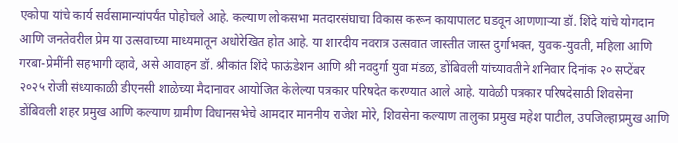एकोपा यांचे कार्य सर्वसामान्यांपर्यंत पोहोचले आहे. कल्याण लोकसभा मतदारसंघाचा विकास करून कायापालट घडवून आणणाऱ्या डॉ. शिंदे यांचे योगदान आणि जनतेवरील प्रेम या उत्सवाच्या माध्यमातून अधोरेखित होत आहे. या शारदीय नवरात्र उत्सवात जास्तीत जास्त दुर्गाभक्त, युवक-युवती, महिला आणि गरबा-प्रेमींनी सहभागी व्हावे, असे आवाहन डॉ. श्रीकांत शिंदे फाऊंडेशन आणि श्री नवदुर्गा युवा मंडळ, डोंबिवली यांच्यावतीने शनिवार दिनांक २० सप्टेंबर २०२५ रोजी संध्याकाळी डीएनसी शाळेच्या मैदानावर आयोजित केलेल्या पत्रकार परिषदेत करण्यात आले आहे. यावेळी पत्रकार परिषदेसाठी शिवसेना डोंबिवली शहर प्रमुख आणि कल्याण ग्रामीण विधानसभेचे आमदार माननीय राजेश मोरे, शिवसेना कल्याण तालुका प्रमुख महेश पाटील, उपजिल्हाप्रमुख आणि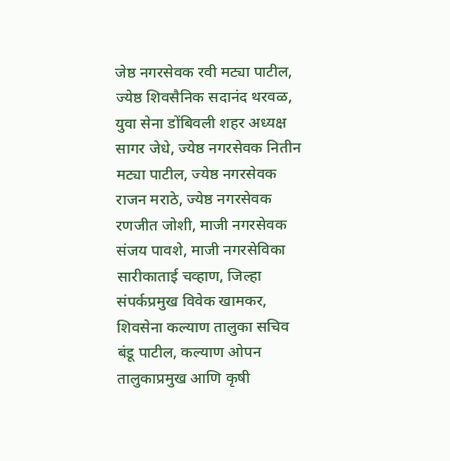जेष्ठ नगरसेवक रवी मट्या पाटील, ज्येष्ठ शिवसैनिक सदानंद थरवळ, युवा सेना डोंबिवली शहर अध्यक्ष सागर जेधे, ज्येष्ठ नगरसेवक नितीन मट्या पाटील, ज्येष्ठ नगरसेवक राजन मराठे, ज्येष्ठ नगरसेवक रणजीत जोशी, माजी नगरसेवक संजय पावशे, माजी नगरसेविका सारीकाताई चव्हाण, जिल्हा संपर्कप्रमुख विवेक खामकर, शिवसेना कल्याण तालुका सचिव बंडू पाटील, कल्याण ओपन तालुकाप्रमुख आणि कृषी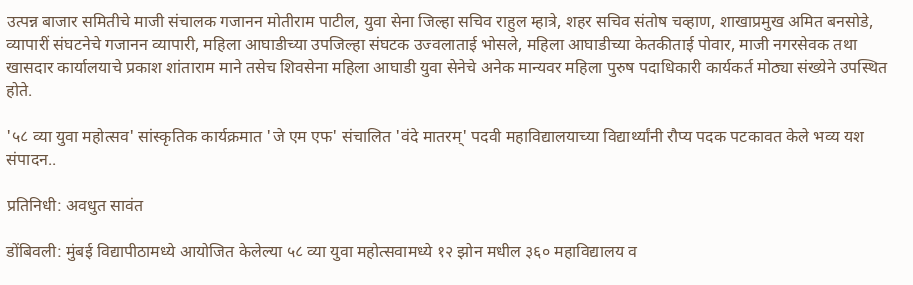उत्पन्न बाजार समितीचे माजी संचालक गजानन मोतीराम पाटील, युवा सेना जिल्हा सचिव राहुल म्हात्रे, शहर सचिव संतोष चव्हाण, शाखाप्रमुख अमित बनसोडे, व्यापारीं संघटनेचे गजानन व्यापारी, महिला आघाडीच्या उपजिल्हा संघटक उज्वलाताई भोसले, महिला आघाडीच्या केतकीताई पोवार, माजी नगरसेवक तथा खासदार कार्यालयाचे प्रकाश शांताराम माने तसेच शिवसेना महिला आघाडी युवा सेनेचे अनेक मान्यवर महिला पुरुष पदाधिकारी कार्यकर्त मोठ्या संख्येने उपस्थित होते.

'५८ व्या युवा महोत्सव' सांस्कृतिक कार्यक्रमात 'जे एम एफ' संचालित 'वंदे मातरम्' पदवी महाविद्यालयाच्या विद्यार्थ्यांनी रौप्य पदक पटकावत केले भव्य यश संपादन..

प्रतिनिधी: अवधुत सावंत

डोंबिवली: मुंबई विद्यापीठामध्ये आयोजित केलेल्या ५८ व्या युवा महोत्सवामध्ये १२ झोन मधील ३६० महाविद्यालय व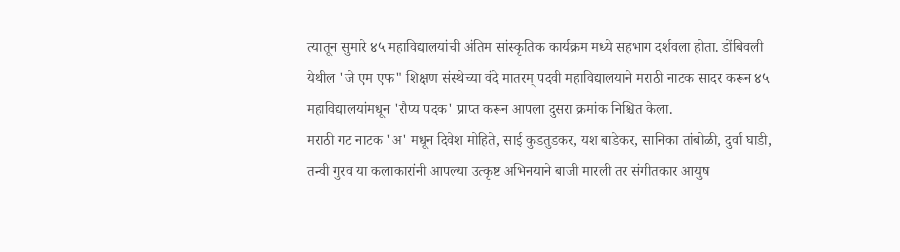त्यातून सुमारे ४५ महाविद्यालयांची अंतिम सांस्कृतिक कार्यक्रम मध्ये सहभाग दर्शवला होता. डोंबिवली येथील 'जे एम एफ" शिक्षण संस्थेच्या वंदे मातरम् पदवी महाविद्यालयाने मराठी नाटक सादर करून ४५ महाविद्यालयांमधून 'रौप्य पदक' प्राप्त करून आपला दुसरा क्रमांक निश्चित केला.
मराठी गट नाटक 'अ' मधून दिवेश मोहिते, साई कुडतुडकर, यश बाडेकर, सानिका तांबोळी, दुर्वा घाडी, तन्वी गुरव या कलाकारांनी आपल्या उत्कृष्ट अभिनयाने बाजी मारली तर संगीतकार आयुष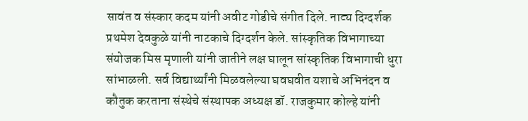सावंत व संस्कार कदम यांनी अवीट गोडीचे संगीत दिले. नाट्य दिग्दर्शक प्रथमेश देवकुळे यांनी नाटकाचे दिग्दर्शन केले. सांस्कृतिक विभागाच्या संयोजक मिस मृणाली यांनी जातीने लक्ष घालून सांस्कृतिक विभागाची धुरा सांभाळली. सर्व विद्यार्थ्यांनी मिळवलेल्या घवघवीत यशाचे अभिनंदन व कौतुक करताना संस्थेचे संस्थापक अध्यक्ष डॉ. राजकुमार कोल्हे यांनी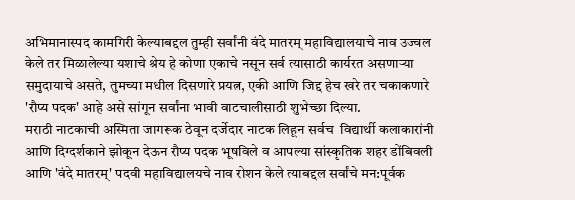अभिमानास्पद कामगिरी केल्याबद्दल तुम्ही सर्वांनी वंदे मातरम् महाविद्यालयाचे नाव उज्वल केले तर मिळालेल्या यशाचे श्रेय हे कोणा एकाचे नसून सर्व त्यासाठी कार्यरत असणाऱ्या समुदायाचे असते, तुमच्या मधील दिसणारे प्रयत्न, एकी आणि जिद्द हेच खरे तर चकाकणारे 'रौप्य पदक' आहे असे सांगून सर्वांना भावी वाटचालीसाठी शुभेच्छा दिल्या.
मराठी नाटकाची अस्मिता जागरूक ठेवून दर्जेदार नाटक लिहून सर्वच  विद्यार्थी कलाकारांनी आणि दिग्दर्शकाने झोकून देऊन रौप्य पदक भूषविले व आपल्या सांस्कृतिक शहर डोंबिवली आणि 'वंदे मातरम्' पदवी महाविद्यालयचे नाव रोशन केले त्याबद्दल सर्वांचे मन:पूर्वक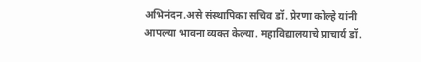अभिनंदन.असे संस्थापिका सचिव डॉ. प्रेरणा कोल्हे यांनी आपल्या भावना व्यक्त केल्या. महाविद्यालयाचे प्राचार्य डॉ.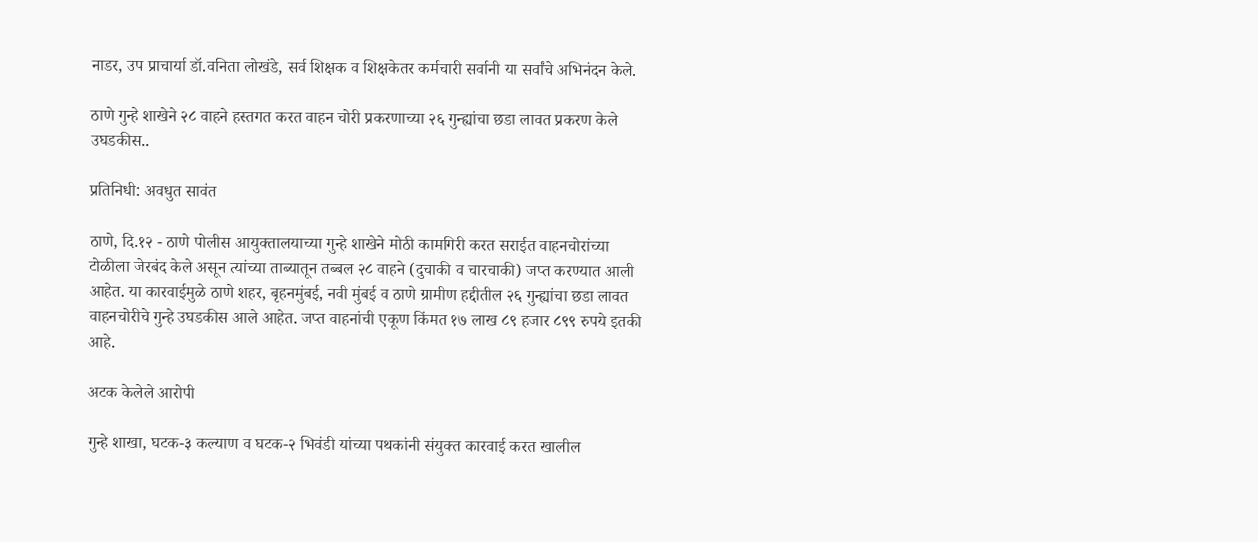नाडर, उप प्राचार्या डॉ.वनिता लोखंडे, सर्व शिक्षक व शिक्षकेतर कर्मचारी सर्वानी या सर्वांचे अभिनंदन केले.

ठाणे गुन्हे शाखेने २८ वाहने हस्तगत करत वाहन चोरी प्रकरणाच्या २६ गुन्ह्यांचा छडा लावत प्रकरण केले उघडकीस..

प्रतिनिधी: अवधुत सावंत

ठाणे, दि.१२ - ठाणे पोलीस आयुक्तालयाच्या गुन्हे शाखेने मोठी कामगिरी करत सराईत वाहनचोरांच्या टोळीला जेरबंद केले असून त्यांच्या ताब्यातून तब्बल २८ वाहने (दुचाकी व चारचाकी) जप्त करण्यात आली आहेत. या कारवाईमुळे ठाणे शहर, बृहनमुंबई, नवी मुंबई व ठाणे ग्रामीण हद्दीतील २६ गुन्ह्यांचा छडा लावत वाहनचोरीचे गुन्हे उघडकीस आले आहेत. जप्त वाहनांची एकूण किंमत १७ लाख ८९ हजार ८९९ रुपये इतकी आहे.

अटक केलेले आरोपी

गुन्हे शाखा, घटक-३ कल्याण व घटक-२ भिवंडी यांच्या पथकांनी संयुक्त कारवाई करत खालील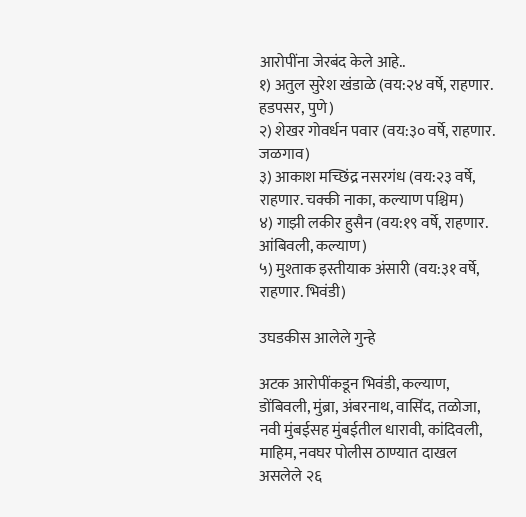आरोपींना जेरबंद केले आहे..
१) अतुल सुरेश खंडाळे (वय:२४ वर्षे, राहणार. हडपसर, पुणे)
२) शेखर गोवर्धन पवार (वय:३० वर्षे, राहणार. जळगाव)
३) आकाश मच्छिंद्र नसरगंध (वय:२३ वर्षे, राहणार. चक्की नाका, कल्याण पश्चिम)
४) गाझी लकीर हुसैन (वय:१९ वर्षे, राहणार. आंबिवली, कल्याण)
५) मुश्ताक इस्तीयाक अंसारी (वय:३१ वर्षे, राहणार. भिवंडी)

उघडकीस आलेले गुन्हे

अटक आरोपींकडून भिवंडी, कल्याण, डोंबिवली, मुंब्रा, अंबरनाथ, वासिंद, तळोजा, नवी मुंबईसह मुंबईतील धारावी, कांदिवली, माहिम, नवघर पोलीस ठाण्यात दाखल असलेले २६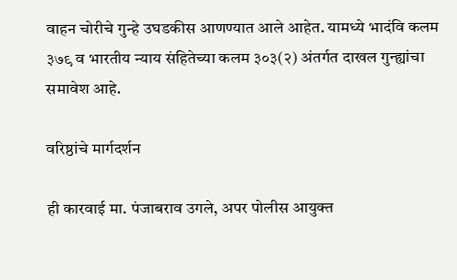वाहन चोरीचे गुन्हे उघडकीस आणण्यात आले आहेत. यामध्ये भादंवि कलम ३७९ व भारतीय न्याय संहितेच्या कलम ३०३(२) अंतर्गत दाखल गुन्ह्यांचा समावेश आहे.

वरिष्ठांचे मार्गदर्शन

ही कारवाई मा. पंजाबराव उगले, अपर पोलीस आयुक्त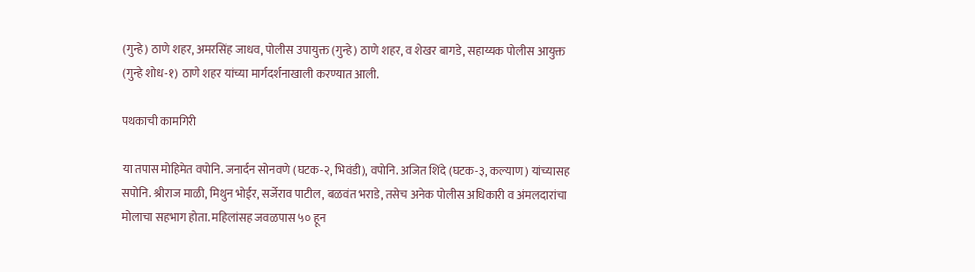(गुन्हे) ठाणे शहर, अमरसिंह जाधव, पोलीस उपायुक्त (गुन्हे) ठाणे शहर, व शेखर बागडे, सहाय्यक पोलीस आयुक्त (गुन्हे शोध-१) ठाणे शहर यांच्या मार्गदर्शनाखाली करण्यात आली.

पथकाची कामगिरी

या तपास मोहिमेत वपोनि. जनार्दन सोनवणे (घटक-२, भिवंडी), वपोनि. अजित शिंदे (घटक-३, कल्याण) यांच्यासह सपोनि. श्रीराज माळी, मिथुन भोईर, सर्जेराव पाटील, बळवंत भराडे, तसेच अनेक पोलीस अधिकारी व अंमलदारांचा मोलाचा सहभाग होता. महिलांसह जवळपास ५० हून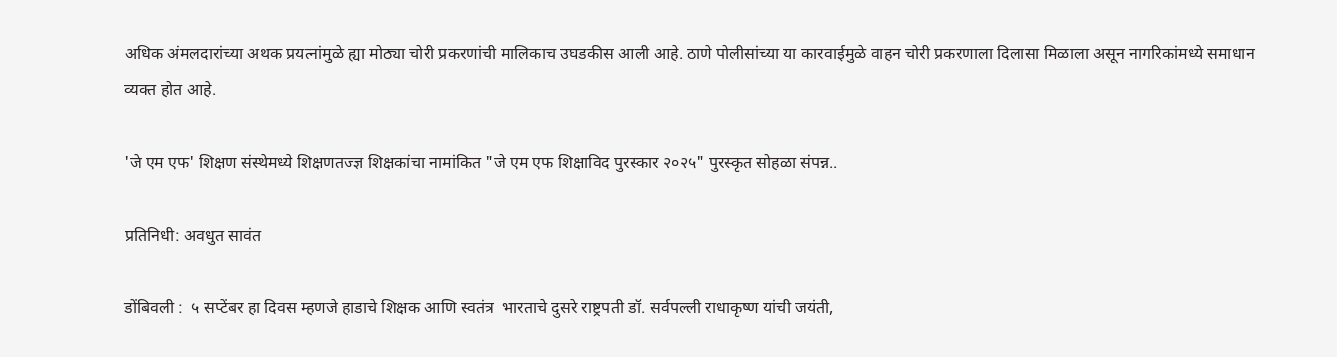अधिक अंमलदारांच्या अथक प्रयत्नांमुळे ह्या मोठ्या चोरी प्रकरणांची मालिकाच उघडकीस आली आहे. ठाणे पोलीसांच्या या कारवाईमुळे वाहन चोरी प्रकरणाला दिलासा मिळाला असून नागरिकांमध्ये समाधान व्यक्त होत आहे.

'जे एम एफ' शिक्षण संस्थेमध्ये शिक्षणतज्ज्ञ शिक्षकांचा नामांकित "जे एम एफ शिक्षाविद पुरस्कार २०२५" पुरस्कृत सोहळा संपन्न..

प्रतिनिधी: अवधुत सावंत

डोंबिवली :  ५ सप्टेंबर हा दिवस म्हणजे हाडाचे शिक्षक आणि स्वतंत्र  भारताचे दुसरे राष्ट्रपती डॉ. सर्वपल्ली राधाकृष्ण यांची जयंती,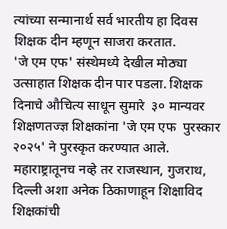त्यांच्या सन्मानार्थ सर्व भारतीय हा दिवस शिक्षक दीन म्हणून साजरा करतात.
'जे एम एफ' संस्थेमध्ये देखील मोठ्या उत्साहात शिक्षक दीन पार पडला. शिक्षक दिनाचे औचित्य साधून सुमारे  ३० मान्यवर शिक्षणतज्ज्ञ शिक्षकांना 'जे एम एफ  पुरस्कार २०२५' ने पुरस्कृत करण्यात आले. महाराष्ट्रातूनच नव्हे तर राजस्थान, गुजराथ, दिल्ली अशा अनेक ठिकाणाहून शिक्षाविद शिक्षकांची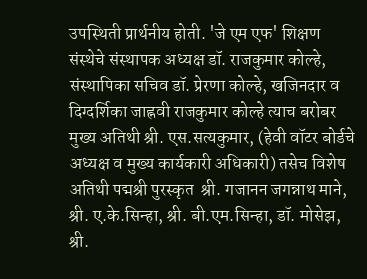उपस्थिती प्रार्थनीय होती. 'जे एम एफ' शिक्षण संस्थेचे संस्थापक अध्यक्ष डॉ. राजकुमार कोल्हे, संस्थापिका सचिव डॉ. प्रेरणा कोल्हे, खजिनदार व दिग्दर्शिका जाह्नवी राजकुमार कोल्हे त्याच बरोबर मुख्य अतिथी श्री. एस.सत्यकुमार, (हेवी वॉटर बोर्डचे अध्यक्ष व मुख्य कार्यकारी अधिकारी) तसेच विशेष अतिथी पद्मश्री पुरस्कृत  श्री. गजानन जगन्नाथ माने, श्री. ए.के.सिन्हा, श्री. बी.एम.सिन्हा, डॉ. मोसेझ, श्री.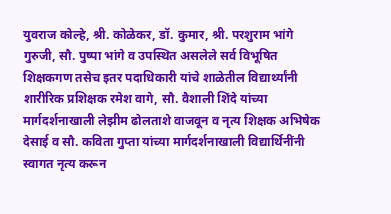युवराज कोल्हे, श्री. कोळेकर, डॉ. कुमार, श्री. परशुराम भांगे गुरुजी, सौ. पुष्पा भांगे व उपस्थित असलेले सर्व विभूषित शिक्षकगण तसेच इतर पदाधिकारी यांचे शाळेतील विद्यार्थ्यांनी शारीरिक प्रशिक्षक रमेश वागे, सौ. वैशाली शिंदे यांच्या मार्गदर्शनाखाली लेझीम ढोलताशे वाजवून व नृत्य शिक्षक अभिषेक देसाई व सौ. कविता गुप्ता यांच्या मार्गदर्शनाखाली विद्यार्थिनींनी  स्वागत नृत्य करून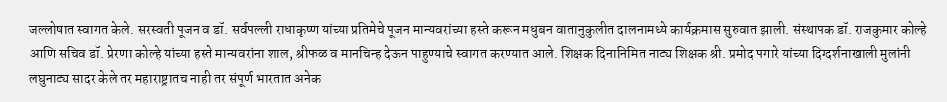जल्लोषात स्वागत केले. सरस्वती पूजन व डॉ. सर्वपल्ली राधाकृष्ण यांच्या प्रतिमेचे पूजन मान्यवरांच्या हस्ते करून मधुबन वातानुकुलीत दालनामध्ये कार्यक्रमास सुरुवात झाली. संस्थापक डॉ. राजकुमार कोल्हे आणि सचिव डॉ. प्रेरणा कोल्हे यांच्या हस्ते मान्यवरांना शाल, श्रीफळ व मानचिन्ह देऊन पाहुण्याचे स्वागत करण्यात आले. शिक्षक दिनानिमित नाट्य शिक्षक श्री. प्रमोद पगारे यांच्या दिग्दर्शनाखाली मुलांनी लघुनाट्य सादर केले तर महाराष्ट्रातच नाही तर संपूर्ण भारतात अनेक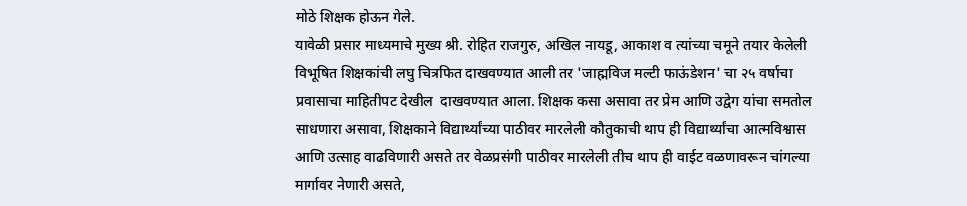मोठे शिक्षक होऊन गेले.
यावेळी प्रसार माध्यमाचे मुख्य श्री. रोहित राजगुरु, अखिल नायडू, आकाश व त्यांच्या चमूने तयार केलेली विभूषित शिक्षकांची लघु चित्रफित दाखवण्यात आली तर 'जाह्मविज मल्टी फाऊंडेशन' चा २५ वर्षाचा प्रवासाचा माहितीपट देखील  दाखवण्यात आला. शिक्षक कसा असावा तर प्रेम आणि उद्वेग यांचा समतोल साधणारा असावा, शिक्षकाने विद्यार्थ्यांच्या पाठीवर मारलेली कौतुकाची थाप ही विद्यार्थ्यांचा आत्मविश्वास आणि उत्साह वाढविणारी असते तर वेळप्रसंगी पाठीवर मारलेली तीच थाप ही वाईट वळणावरून चांगल्या मार्गावर नेणारी असते,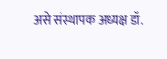असे संस्थापक अध्यक्ष डॉ.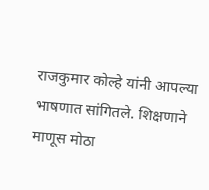राजकुमार कोल्हे यांनी आपल्या भाषणात सांगितले. शिक्षणाने माणूस मोठा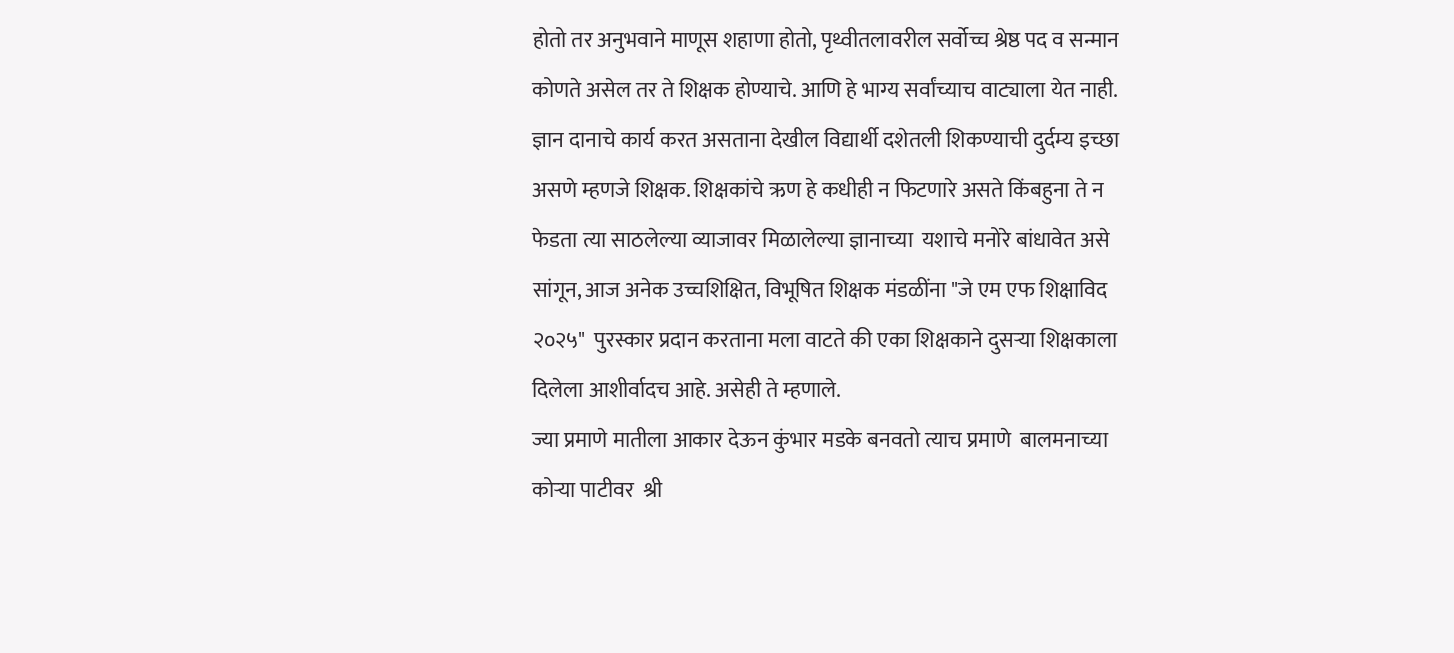होतो तर अनुभवाने माणूस शहाणा होतो, पृथ्वीतलावरील सर्वोच्च श्रेष्ठ पद व सन्मान कोणते असेल तर ते शिक्षक होण्याचे. आणि हे भाग्य सर्वांच्याच वाट्याला येत नाही. ज्ञान दानाचे कार्य करत असताना देखील विद्यार्थी दशेतली शिकण्याची दुर्दम्य इच्छा असणे म्हणजे शिक्षक. शिक्षकांचे ऋण हे कधीही न फिटणारे असते किंबहुना ते न फेडता त्या साठलेल्या व्याजावर मिळालेल्या ज्ञानाच्या  यशाचे मनोरे बांधावेत असे सांगून, आज अनेक उच्चशिक्षित, विभूषित शिक्षक मंडळींना "जे एम एफ शिक्षाविद २०२५"  पुरस्कार प्रदान करताना मला वाटते की एका शिक्षकाने दुसऱ्या शिक्षकाला दिलेला आशीर्वादच आहे. असेही ते म्हणाले.
ज्या प्रमाणे मातीला आकार देऊन कुंभार मडके बनवतो त्याच प्रमाणे  बालमनाच्या कोऱ्या पाटीवर  श्री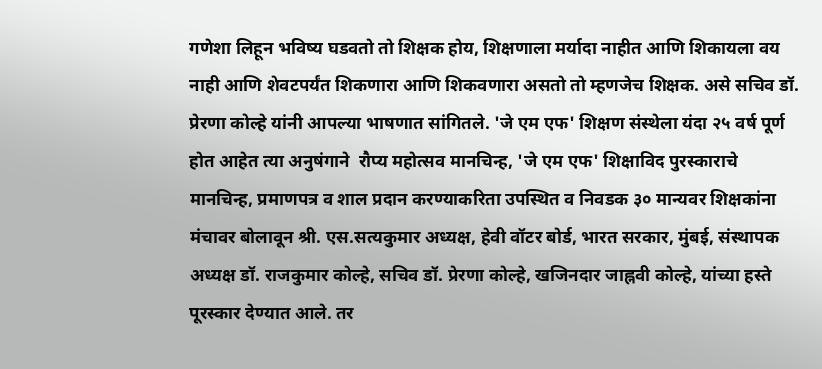गणेशा लिहून भविष्य घडवतो तो शिक्षक होय, शिक्षणाला मर्यादा नाहीत आणि शिकायला वय नाही आणि शेवटपर्यंत शिकणारा आणि शिकवणारा असतो तो म्हणजेच शिक्षक. असे सचिव डॉ. प्रेरणा कोल्हे यांनी आपल्या भाषणात सांगितले. 'जे एम एफ' शिक्षण संस्थेला यंदा २५ वर्ष पूर्ण होत आहेत त्या अनुषंगाने  रौप्य महोत्सव मानचिन्ह, 'जे एम एफ' शिक्षाविद पुरस्काराचे मानचिन्ह, प्रमाणपत्र व शाल प्रदान करण्याकरिता उपस्थित व निवडक ३० मान्यवर शिक्षकांना मंचावर बोलावून श्री. एस.सत्यकुमार अध्यक्ष, हेवी वॉटर बोर्ड, भारत सरकार, मुंबई, संस्थापक अध्यक्ष डॉ. राजकुमार कोल्हे, सचिव डॉ. प्रेरणा कोल्हे, खजिनदार जाह्नवी कोल्हे, यांच्या हस्ते पूरस्कार देण्यात आले. तर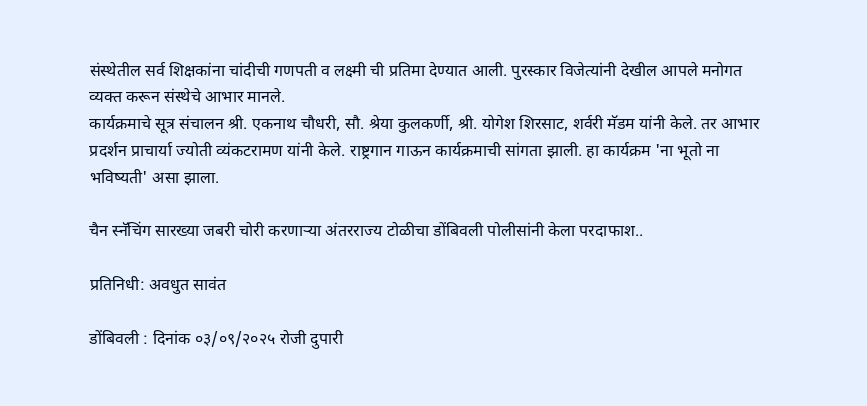संस्थेतील सर्व शिक्षकांना चांदीची गणपती व लक्ष्मी ची प्रतिमा देण्यात आली. पुरस्कार विजेत्यांनी देखील आपले मनोगत व्यक्त करून संस्थेचे आभार मानले.
कार्यक्रमाचे सूत्र संचालन श्री. एकनाथ चौधरी, सौ. श्रेया कुलकर्णी, श्री. योगेश शिरसाट, शर्वरी मॅडम यांनी केले. तर आभार प्रदर्शन प्राचार्या ज्योती व्यंकटरामण यांनी केले. राष्ट्रगान गाऊन कार्यक्रमाची सांगता झाली. हा कार्यक्रम 'ना भूतो ना भविष्यती' असा झाला.

चैन स्नॅचिंग सारख्या जबरी चोरी करणाऱ्या अंतरराज्य टोळीचा डोंबिवली पोलीसांनी केला परदाफाश..

प्रतिनिधी: अवधुत सावंत

डोंबिवली : दिनांक ०३/०९/२०२५ रोजी दुपारी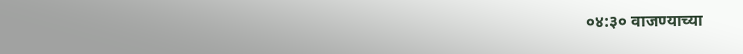०४:३० वाजण्याच्या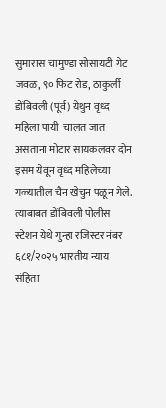सुमारास चामुण्डा सोसायटी गेट जवळ, ९० फिट रोड, ठाकुर्ली डोंबिवली (पूर्व) येथुन वृध्द महिला पायी  चालत जात असताना मोटार सायकलवर दोन इसम येवून वृध्द महिलेच्या गळ्यातील चैन खेचुन पळून गेले. त्याबाबत डोंबिवली पोलीस स्टेशन येथे गुन्हा रजिस्टर नंबर ६८१/२०२५ भारतीय न्याय संहिता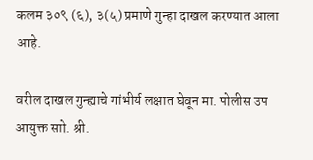कलम ३०९ (६), ३(५) प्रमाणे गुन्हा दाखल करण्यात आला आहे.

वरील दाखल गुन्ह्याचे गांभीर्य लक्षात घेवून मा. पोलीस उप आयुक्त साो. श्री.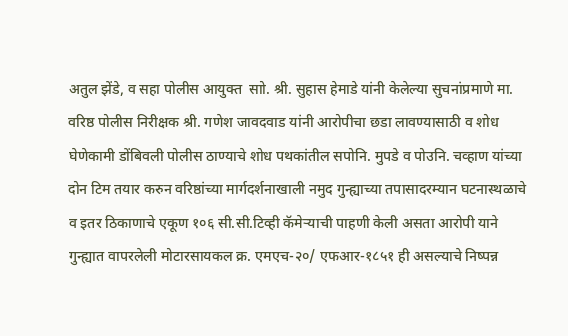अतुल झेंडे, व सहा पोलीस आयुक्त  साो. श्री. सुहास हेमाडे यांनी केलेल्या सुचनांप्रमाणे मा. वरिष्ठ पोलीस निरीक्षक श्री. गणेश जावदवाड यांनी आरोपीचा छडा लावण्यासाठी व शोध घेणेकामी डोंबिवली पोलीस ठाण्याचे शोध पथकांतील सपोनि. मुपडे व पोउनि. चव्हाण यांच्या दोन टिम तयार करुन वरिष्ठांच्या मार्गदर्शनाखाली नमुद गुन्ह्याच्या तपासादरम्यान घटनास्थळाचे व इतर ठिकाणाचे एकूण १०६ सी.सी.टिव्ही कॅमेऱ्याची पाहणी केली असता आरोपी याने गुन्ह्यात वापरलेली मोटारसायकल क्र. एमएच-२०/ एफआर-१८५१ ही असल्याचे निष्पन्न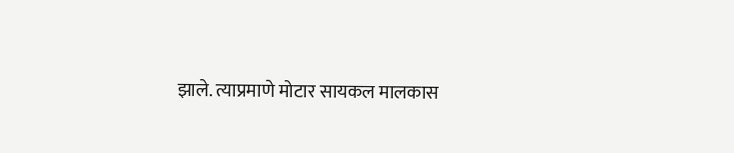झाले. त्याप्रमाणे मोटार सायकल मालकास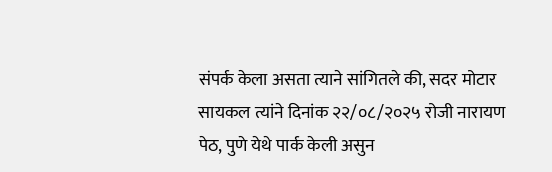संपर्क केला असता त्याने सांगितले की, सदर मोटार सायकल त्यांने दिनांक २२/०८/२०२५ रोजी नारायण पेठ, पुणे येथे पार्क केली असुन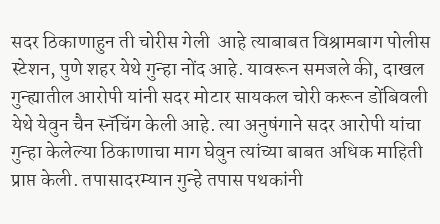सदर ठिकाणाहुन ती चोरीस गेली  आहे त्याबाबत विश्रामबाग पोलीस स्टेशन, पुणे शहर येथे गुन्हा नोंद आहे. यावरून समजले की, दाखल गुन्ह्यातील आरोपी यांनी सदर मोटार सायकल चोरी करून डोंबिवली येथे येवुन चैन स्नॅचिंग केली आहे. त्या अनुषंगाने सदर आरोपी यांचा गुन्हा केलेल्या ठिकाणाचा माग घेवुन त्यांच्या बाबत अधिक माहिती प्राप्त केली. तपासादरम्यान गुन्हे तपास पथकांनी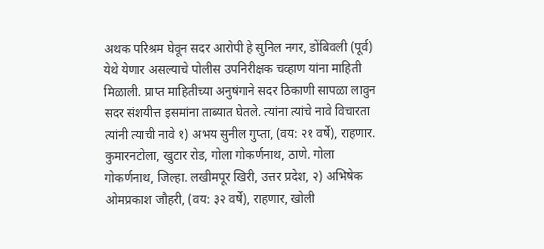अथक परिश्रम घेवून सदर आरोपी हे सुनिल नगर, डोंबिवली (पूर्व) येथे येणार असल्याचे पोलीस उपनिरीक्षक चव्हाण यांना माहिती मिळाली. प्राप्त माहितीच्या अनुषंगाने सदर ठिकाणी सापळा लावुन सदर संशयीत्त इसमांना ताब्यात घेतले. त्यांना त्यांचे नावे विचारता त्यांनी त्याची नावे १) अभय सुनील गुप्ता, (वय: २१ वर्षे), राहणार. कुमारनटोला, खुटार रोड, गोला गोकर्णनाथ, ठाणे. गोला गोकर्णनाथ, जिल्हा. लखीमपूर खिरी, उत्तर प्रदेश, २) अभिषेक ओमप्रकाश जौहरी, (वय: ३२ वर्षे), राहणार, खोली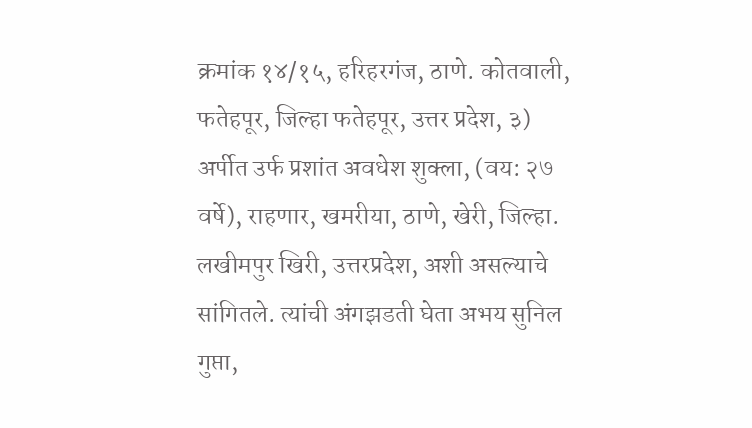क्रमांक १४/१५, हरिहरगंज, ठाणे. कोतवाली, फतेहपूर, जिल्हा फतेहपूर, उत्तर प्रदेश, ३) अर्पीत उर्फ प्रशांत अवधेश शुक्ला, (वय: २७ वर्षे), राहणार, खमरीया, ठाणे, खेरी, जिल्हा. लखीमपुर खिरी, उत्तरप्रदेश, अशी असल्याचे सांगितले. त्यांची अंगझडती घेता अभय सुनिल गुप्ता,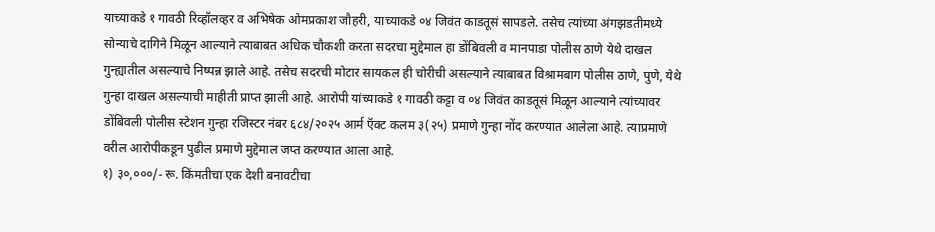याच्याकडे १ गावठी रिव्हॉलव्हर व अभिषेक ओमप्रकाश जौहरी, याच्याकडे ०४ जिवंत काडतूसं सापडले. तसेच त्यांच्या अंगझडतीमध्ये सोन्याचे दागिने मिळून आल्याने त्याबाबत अधिक चौकशी करता सदरचा मुद्देमाल हा डोंबिवली व मानपाडा पोलीस ठाणे येथे दाखल गुन्ह्यातील असल्याचे निष्पन्न झाले आहे. तसेच सदरची मोटार सायकल ही चोरीची असल्याने त्याबाबत विश्रामबाग पोलीस ठाणे, पुणे, येथे गुन्हा दाखल असल्याची माहीती प्राप्त झाली आहे. आरोपी यांच्याकडे १ गावठी कट्टा व ०४ जिवंत काडतूसं मिळून आल्याने त्यांच्यावर डोंबिवली पोलीस स्टेशन गुन्हा रजिस्टर नंबर ६८४/२०२५ आर्म ऍक्ट कलम ३(२५) प्रमाणे गुन्हा नोंद करण्यात आलेला आहे. त्याप्रमाणे वरील आरोपीकडून पुढील प्रमाणे मुद्देमाल जप्त करण्यात आला आहे.
१) ३०,०००/- रू. किंमतीचा एक देशी बनावटीचा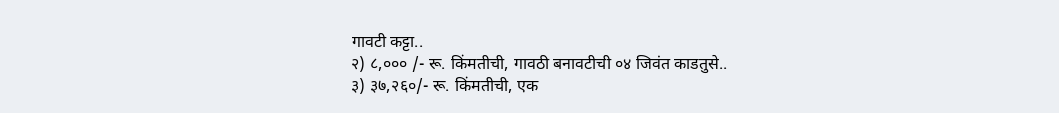गावटी क‌ट्टा..
२) ८,००० /- रू. किंमतीची, गावठी बनावटीची ०४ जिवंत काडतुसे..
३) ३७,२६०/- रू. किंमतीची, एक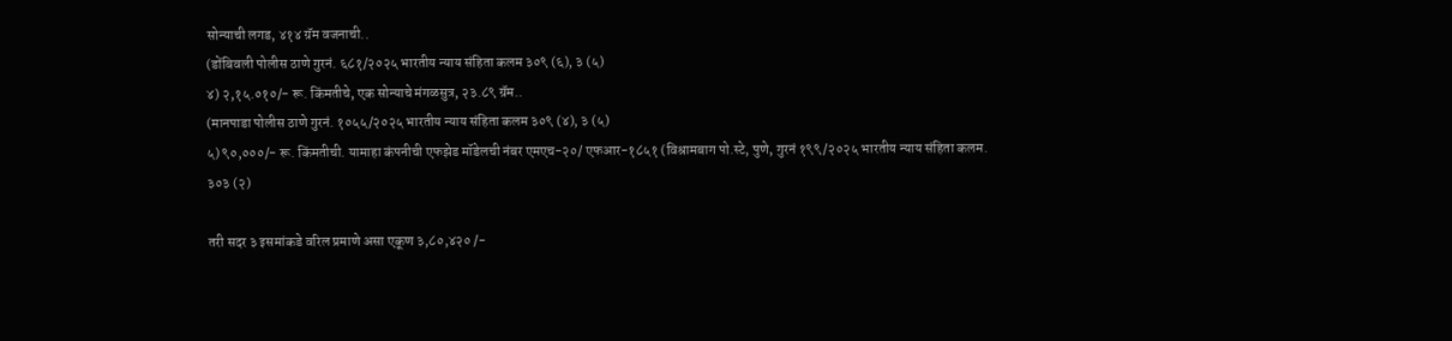सोन्याची लगड, ४१४ ग्रॅम वजनाची..
(डोंबिवली पोलीस ठाणे गुरनं. ६८१/२०२५ भारतीय न्याय संहिता कलम ३०९ (६), ३ (५)
४) २,१५.०१०/- रू. किंमतीचे, एक सोन्याचे मंगळसुत्र, २३.८९ ग्रॅम..
(मानपाडा पोलीस ठाणे गुरनं. १०५५/२०२५ भारतीय न्याय संहिता कलम ३०९ (४), ३ (५)
५) ९०,०००/- रू. किंमतीची. यामाहा कंपनीची एफझेड मॉडेलची नंबर एमएच-२०/ एफआर-१८५१ (विश्रामबाग पो.स्टे, पुणे, गुरनं १९९/२०२५ भारतीय न्याय संहिता कलम. ३०३ (२)

तरी सदर ३ इसमांकडे वरिल प्रमाणे असा एकूण ३,८०,४२० /-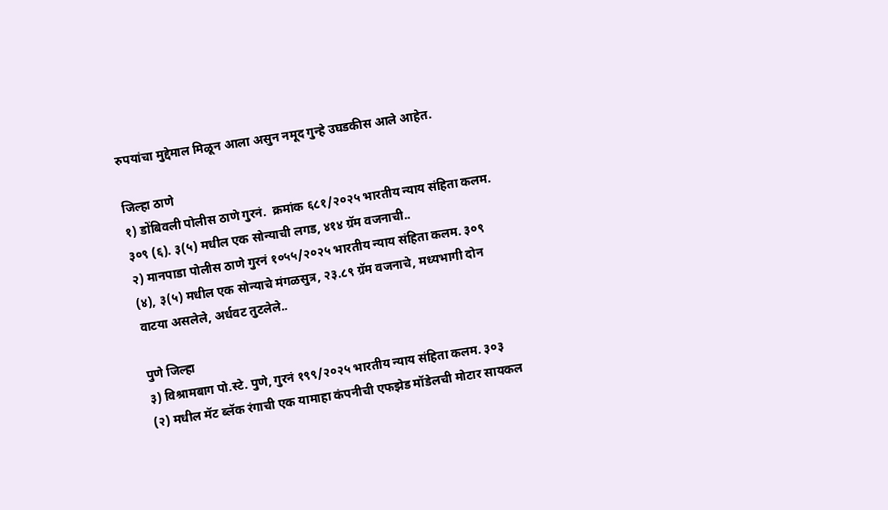रुपयांचा मुद्देमाल मिळून आला असुन नमूद गुन्हे उघडकीस आले आहेत.

जिल्हा ठाणे
१) डोंबिवली पोलीस ठाणे गुरनं.  क्रमांक ६८१/२०२५ भारतीय न्याय संहिता कलम. ३०९ (६). ३(५) मधील एक सोन्याची लगड, ४१४ ग्रॅम वजनाची..
२) मानपाडा पोलीस ठाणे गुरनं १०५५/२०२५ भारतीय न्याय संहिता कलम. ३०९ (४), ३(५) मधील एक सोन्याचे मंगळसुत्र, २३.८९ ग्रॅम वजनाचे, मध्यभागी दोन वाटया असलेले, अर्धवट तुटलेले..

पुणे जिल्हा
३) विश्रामबाग पो.स्टे. पुणे, गुरनं १९९/२०२५ भारतीय न्याय संहिता कलम. ३०३ (२) मधील मॅट ब्लॅक रंगाची एक यामाहा कंपनीची एफझेड मॉडेलची मोटार सायकल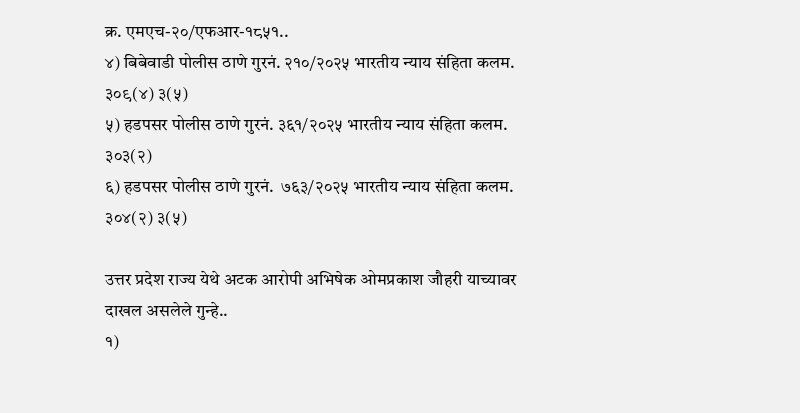क्र. एमएच-२०/एफआर-१८५१..
४) बिबेवाडी पोलीस ठाणे गुरनं. २१०/२०२५ भारतीय न्याय संहिता कलम. ३०९(४) ३(५)
५) हडपसर पोलीस ठाणे गुरनं. ३६१/२०२५ भारतीय न्याय संहिता कलम. ३०३(२)
६) हडपसर पोलीस ठाणे गुरनं.  ७६३/२०२५ भारतीय न्याय संहिता कलम. ३०४(२) ३(५)

उत्तर प्रदेश राज्य येथे अटक आरोपी अभिषेक ओमप्रकाश जौहरी याच्यावर दाखल असलेले गुन्हे..
१)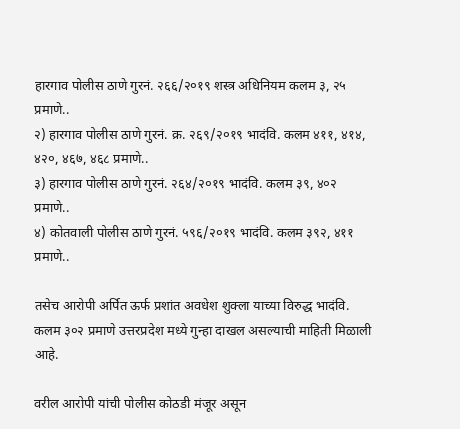हारगाव पोलीस ठाणे गुरनं. २६६/२०१९ शस्त्र अधिनियम कलम ३, २५ प्रमाणे..
२) हारगाव पोलीस ठाणे गुरनं. क्र. २६९/२०१९ भादंवि. कलम ४११, ४१४, ४२०, ४६७, ४६८ प्रमाणे..
३) हारगाव पोलीस ठाणे गुरनं. २६४/२०१९ भादंवि. कलम ३९, ४०२ प्रमाणे..
४) कोतवाली पोलीस ठाणे गुरनं. ५९६/२०१९ भादंवि. कलम ३९२, ४११ प्रमाणे..

तसेच आरोपी अर्पित ऊर्फ प्रशांत अवधेश शुक्ला याच्या विरुद्ध भादंवि. कलम ३०२ प्रमाणे उत्तरप्रदेश मध्ये गुन्हा दाखल असल्याची माहिती मिळाली आहे.

वरील आरोपी यांची पोलीस कोठडी मंजूर असून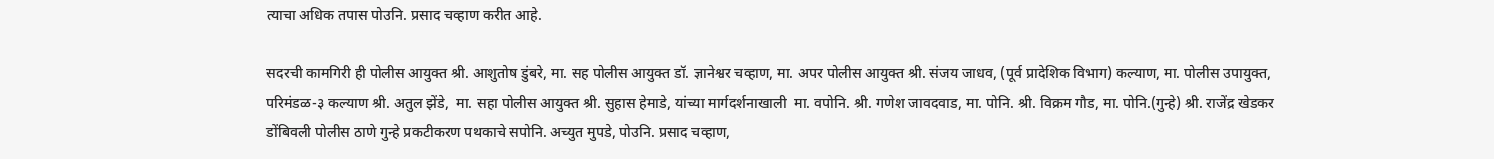त्याचा अधिक तपास पोउनि. प्रसाद चव्हाण करीत आहे.

सदरची कामगिरी ही पोलीस आयुक्त श्री. आशुतोष डुंबरे, मा. सह पोलीस आयुक्त डॉ. ज्ञानेश्वर चव्हाण, मा. अपर पोलीस आयुक्त श्री. संजय जाधव, (पूर्व प्रादेशिक विभाग) कल्याण, मा. पोलीस उपायुक्त, परिमंडळ-३ कल्याण श्री. अतुल झेंडे,  मा. सहा पोलीस आयुक्त श्री. सुहास हेमाडे, यांच्या मार्गदर्शनाखाली  मा. वपोनि. श्री. गणेश जावदवाड, मा. पोनि. श्री. विक्रम गौड, मा. पोनि.(गुन्हे) श्री. राजेंद्र खेडकर डोंबिवली पोलीस ठाणे गुन्हे प्रकटीकरण पथकाचे सपोनि. अच्युत मुपडे, पोउनि. प्रसाद चव्हाण,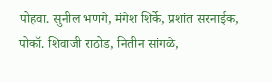पोहवा. सुनील भणगे, मंगेश शिर्के, प्रशांत सरनाईक, पोकॉ. शिवाजी राठोड, नितीन सांगळे,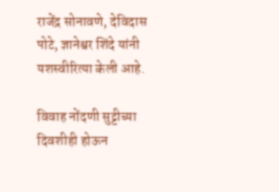राजेंद्र सोनावणे, देविदास पोटे, ज्ञानेश्वर शिंदे यांनी यशस्वीरित्या केली आहे.

विवाह नोंदणी सुट्टीच्या दिवशीही होऊन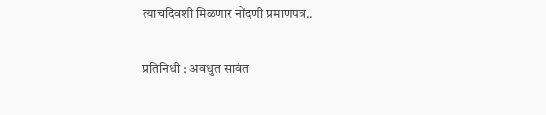त्याचदिवशी मिळणार नोंदणी प्रमाणपत्र..

प्रतिनिधी : अवधुत सावंत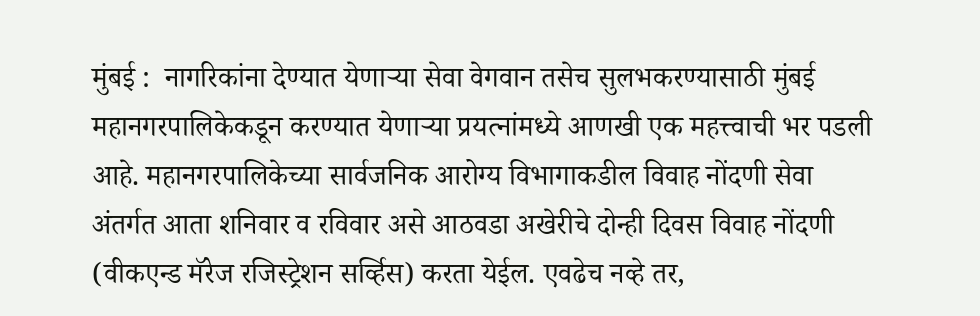मुंबई :  नागरिकांना देण्यात येणाऱ्या सेवा वेगवान तसेच सुलभकरण्यासाठी मुंबई महानगरपालिकेकडून करण्यात येणाऱ्या प्रयत्नांमध्ये आणखी एक महत्त्वाची भर पडली आहे. महानगरपालिकेच्या सार्वजनिक आरोग्य विभागाकडील विवाह नोंदणी सेवा अंतर्गत आता शनिवार व रविवार असे आठवडा अखेरीचे दोन्ही दिवस विवाह नोंदणी (वीकएन्ड मॅरेज रजिस्ट्रेशन सर्व्हिस) करता येईल. एवढेच नव्हे तर,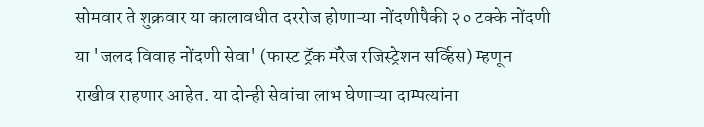सोमवार ते शुक्रवार या कालावधीत दररोज होणाऱ्या नोंदणीपैकी २० टक्के नोंदणी या 'जलद विवाह नोंदणी सेवा' (फास्ट ट्रॅक मॅरेज रजिस्ट्रेशन सर्व्हिस) म्हणून राखीव राहणार आहेत. या दोन्ही सेवांचा लाभ घेणाऱ्या दाम्पत्यांना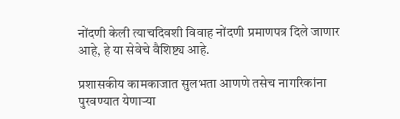नोंदणी केली त्याचदिवशी विवाह नोंदणी प्रमाणपत्र दिले जाणार आहे, हे या सेवेचे वैशिष्ट्य आहे.

प्रशासकीय कामकाजात सुलभता आणणे तसेच नागरिकांना पुरवण्यात येणाऱ्या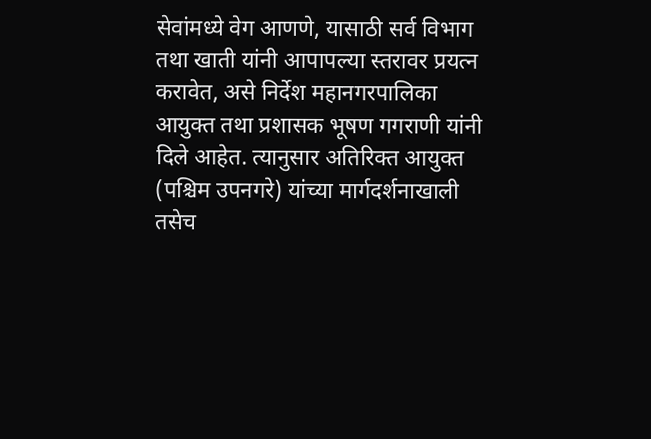सेवांमध्ये वेग आणणे, यासाठी सर्व विभाग तथा खाती यांनी आपापल्या स्तरावर प्रयत्न करावेत, असे निर्देश महानगरपालिका आयुक्त तथा प्रशासक भूषण गगराणी यांनी दिले आहेत. त्यानुसार अतिरिक्त आयुक्त (पश्चिम उपनगरे) यांच्या मार्गदर्शनाखाली तसेच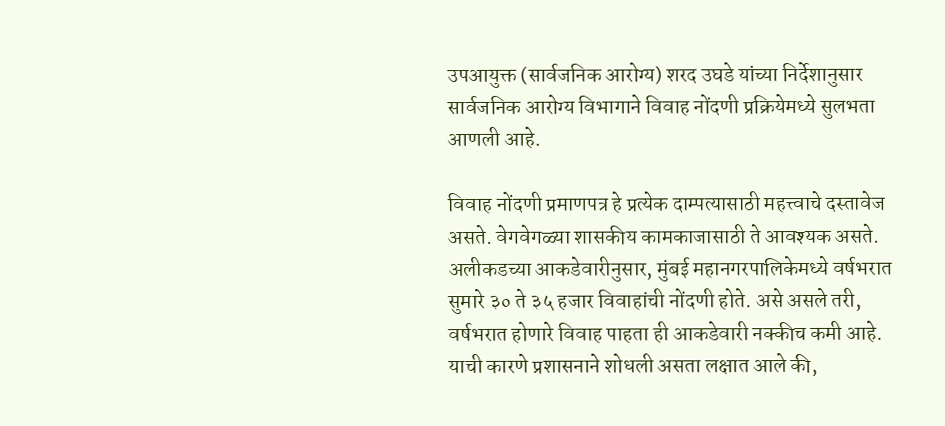उपआयुक्त (सार्वजनिक आरोग्य) शरद उघडे यांच्या निर्देशानुसार सार्वजनिक आरोग्य विभागाने विवाह नोंदणी प्रक्रियेमध्ये सुलभता आणली आहे.

विवाह नोंदणी प्रमाणपत्र हे प्रत्येक दाम्पत्यासाठी महत्त्वाचे दस्तावेज असते. वेगवेगळ्या शासकीय कामकाजासाठी ते आवश्यक असते. अलीकडच्या आकडेवारीनुसार, मुंबई महानगरपालिकेमध्ये वर्षभरात सुमारे ३० ते ३५ हजार विवाहांची नोंदणी होते. असे असले तरी, वर्षभरात होणारे विवाह पाहता ही आकडेवारी नक्कीच कमी आहे. याची कारणे प्रशासनाने शोधली असता लक्षात आले की,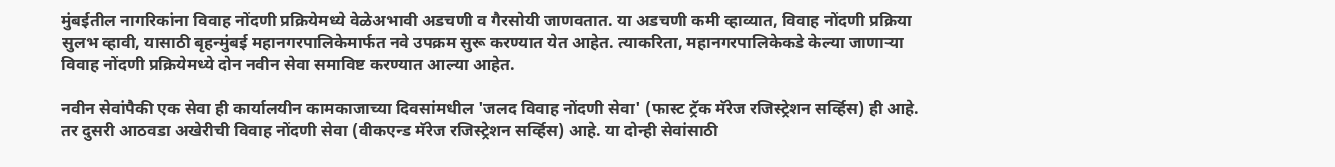मुंबईतील नागरिकांना विवाह नोंदणी प्रक्रियेमध्ये वेळेअभावी अडचणी व गैरसोयी जाणवतात. या अडचणी कमी व्हाव्यात, विवाह नोंदणी प्रक्रिया सुलभ व्हावी, यासाठी बृहन्मुंबई महानगरपालिकेमार्फत नवे उपक्रम सुरू करण्यात येत आहेत. त्याकरिता, महानगरपालिकेकडे केल्या जाणाऱ्या विवाह नोंदणी प्रक्रियेमध्ये दोन नवीन सेवा समाविष्ट करण्यात आल्या आहेत.

नवीन सेवांपैकी एक सेवा ही कार्यालयीन कामकाजाच्या दिवसांमधील 'जलद विवाह नोंदणी सेवा' (फास्ट ट्रॅक मॅरेज रजिस्ट्रेशन सर्व्हिस) ही आहे. तर दुसरी आठवडा अखेरीची विवाह नोंदणी सेवा (वीकएन्ड मॅरेज रजिस्ट्रेशन सर्व्हिस) आहे. या दोन्ही सेवांसाठी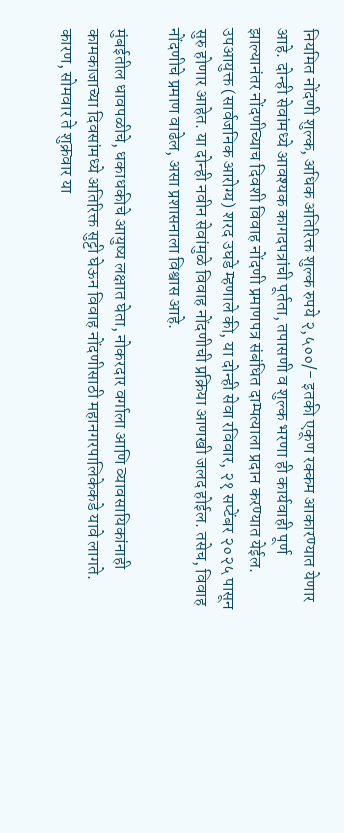नियमित नोंदणी शुल्क, अधिक अतिरिक्त शुल्क रुपये २,५००/- इतकी एकूण रक्कम आकारण्यात येणार आहे. दोन्ही सेवांमध्ये आवश्यक कागदपत्रांची पूर्तता, तपासणी व शुल्क भरणा ही कार्यवाही पूर्ण झाल्यानंतर नोंदणीच्याच दिवशी विवाह नोंदणी प्रमाणपत्र संबंधित दाम्पत्याला प्रदान करण्यात येईल. उपआयुक्त (सार्वजनिक आरोग्य) शरद उघडे म्हणाले की, या दोन्ही सेवा रविवार, २१ सप्टेंबर २०२५ पासून सुरु होणार आहेत. या दोन्ही नवीन सेवांमुळे विवाह नोंदणीची प्रक्रिया आणखी जलद होईल. तसेच, विवाह नोंदणीचे प्रमाण वाढेल, असा प्रशासनाला विश्वास आहे.

मुंबईतील धावपळीचे, धकाधकीचे आयुष्य लक्षात घेता, नोकरदार वर्गाला आणि व्यावसायिकांनाही कामकाजाच्या दिवसांमध्ये अतिरिक्त सुट्टी घेऊन विवाह नोंदणीसाठी महानगरपालिकेकडे यावे लागते. कारण, सोमवार ते शुक्रवार या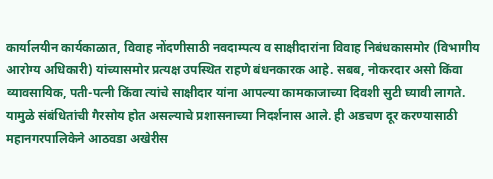कार्यालयीन कार्यकाळात, विवाह नोंदणीसाठी नवदाम्पत्य व साक्षीदारांना विवाह निबंधकासमोर (विभागीय आरोग्य अधिकारी) यांच्यासमोर प्रत्यक्ष उपस्थित राहणे बंधनकारक आहे. सबब, नोकरदार असो किंवा व्यावसायिक, पती-पत्नी किंवा त्यांचे साक्षीदार यांना आपल्या कामकाजाच्या दिवशी सुटी घ्यावी लागते. यामुळे संबंधितांची गैरसोय होत असल्याचे प्रशासनाच्या निदर्शनास आले. ही अडचण दूर करण्यासाठी महानगरपालिकेने आठवडा अखेरीस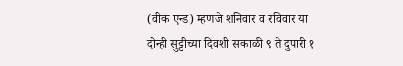(वीक एन्ड) म्हणजे शनिवार व रविवार या दोन्ही सुट्टीच्या दिवशी सकाळी ९ ते दुपारी १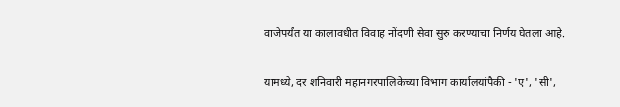वाजेपर्यंत या कालावधीत विवाह नोंदणी सेवा सुरु करण्याचा निर्णय घेतला आहे.

यामध्ये, दर शनिवारी महानगरपालिकेच्या विभाग कार्यालयांपैकी - 'ए', 'सी',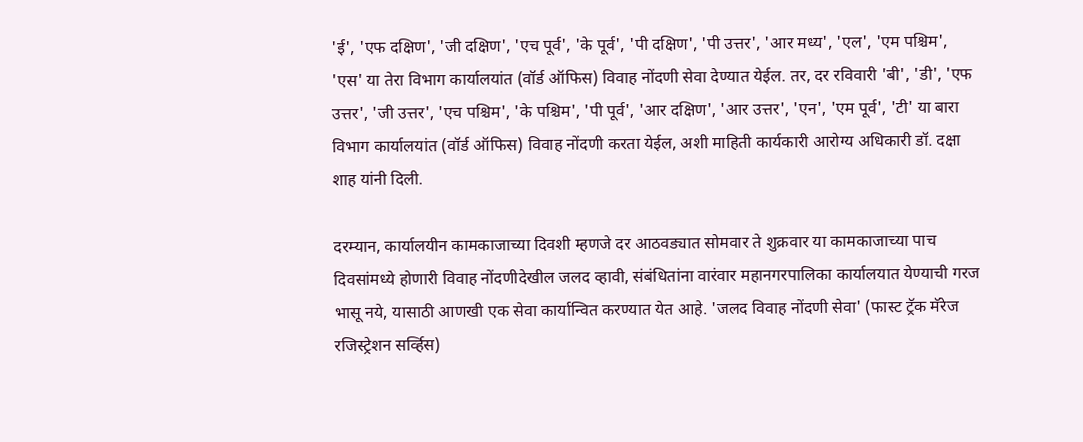'ई', 'एफ दक्षिण', 'जी दक्षिण', 'एच पूर्व', 'के पूर्व', 'पी दक्षिण', 'पी उत्तर', 'आर मध्य', 'एल', 'एम पश्चिम', 'एस' या तेरा विभाग कार्यालयांत (वॉर्ड ऑफिस) विवाह नोंदणी सेवा देण्यात येईल. तर, दर रविवारी 'बी', 'डी', 'एफ उत्तर', 'जी उत्तर', 'एच पश्चिम', 'के पश्चिम', 'पी पूर्व', 'आर दक्षिण', 'आर उत्तर', 'एन', 'एम पूर्व', 'टी' या बारा विभाग कार्यालयांत (वॉर्ड ऑफिस) विवाह नोंदणी करता येईल, अशी माहिती कार्यकारी आरोग्य अधिकारी डॉ. दक्षा शाह यांनी दिली.

दरम्यान, कार्यालयीन कामकाजाच्या दिवशी म्हणजे दर आठवड्यात सोमवार ते शुक्रवार या कामकाजाच्या पाच दिवसांमध्ये होणारी विवाह नोंदणीदेखील जलद व्हावी, संबंधितांना वारंवार महानगरपालिका कार्यालयात येण्याची गरज भासू नये, यासाठी आणखी एक सेवा कार्यान्वित करण्यात येत आहे. 'जलद विवाह नोंदणी सेवा' (फास्ट ट्रॅक मॅरेज रजिस्ट्रेशन सर्व्हिस)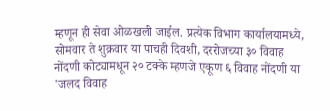म्हणून ही सेवा ओळखली जाईल. प्रत्येक विभाग कार्यालयामध्ये, सोमवार ते शुक्रवार या पाचही दिवशी, दररोजच्या ३० विवाह नोंदणी कोट्यामधून २० टक्के म्हणजे एकूण ६ विवाह नोंदणी या 'जलद विवाह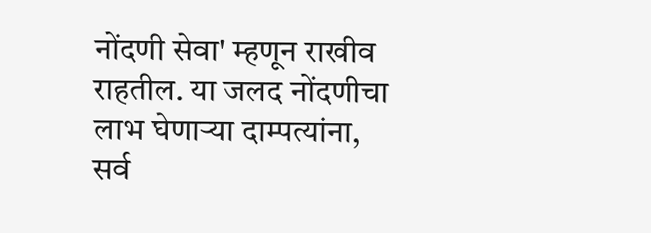नोंदणी सेवा' म्हणून राखीव राहतील. या जलद नोंदणीचा लाभ घेणाऱ्या दाम्पत्यांना, सर्व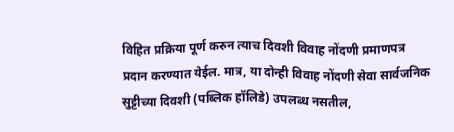विहित प्रक्रिया पूर्ण करुन त्याच दिवशी विवाह नोंदणी प्रमाणपत्र प्रदान करण्यात येईल. मात्र, या दोन्ही विवाह नोंदणी सेवा सार्वजनिक सुट्टीच्या दिवशी (पब्लिक हॉलिडे) उपलब्ध नसतील,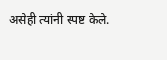असेही त्यांनी स्पष्ट केले.